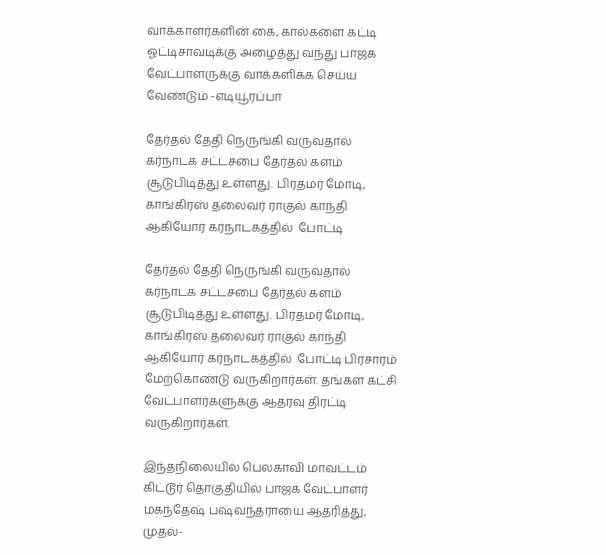வாக்காளர்களின் கை, கால்களை கட்டி ஓட்டிசாவடிக்கு அழைத்து வந்து பாஜக வேட்பாளருக்கு வாக்களிக்க செய்ய வேண்டும் -எடியூரப்பா

தேர்தல் தேதி நெருங்கி வருவதால் கர்நாடக சட்டசபை தேர்தல் களம் சூடுபிடித்து உள்ளது. பிரதமர் மோடி, காங்கிரஸ் தலைவர் ராகுல் காந்தி ஆகியோர் கர்நாடகத்தில்  போட்டி

தேர்தல் தேதி நெருங்கி வருவதால் கர்நாடக சட்டசபை தேர்தல் களம் சூடுபிடித்து உள்ளது. பிரதமர் மோடி, காங்கிரஸ் தலைவர் ராகுல் காந்தி ஆகியோர் கர்நாடகத்தில்  போட்டி பிரசாரம் மேற்கொண்டு வருகிறார்கள். தங்கள் கட்சி வேட்பாளர்களுக்கு ஆதரவு திரட்டி வருகிறார்கள்.

இந்தநிலையில் பெலகாவி மாவட்டம் கிட்டூர் தொகுதியில் பாஜக வேட்பாளர் மகந்தேஷ் பஷ்வந்தராயை ஆதரித்து, முதல்-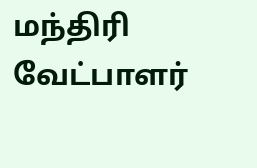மந்திரி வேட்பாளர்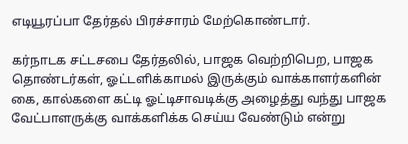எடியூரப்பா தேர்தல் பிரச்சாரம் மேற்கொண்டார்.

கர்நாடக சட்டசபை தேர்தலில், பாஜக வெற்றிபெற, பாஜக தொண்டர்கள், ஓட்டளிக்காமல் இருக்கும் வாக்காளர்களின் கை, கால்களை கட்டி ஓட்டிசாவடிக்கு அழைத்து வந்து பாஜக வேட்பாளருக்கு வாக்களிக்க செய்ய வேண்டும் என்று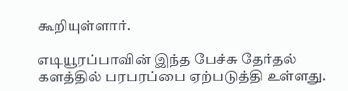கூறியுள்ளார்.

எடியூரப்பாவின் இந்த பேச்சு தேர்தல் களத்தில் பரபரப்பை ஏற்படுத்தி உள்ளது.